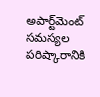అపార్ట్‌మెంట్ సమస్యల పరిష్కారానికి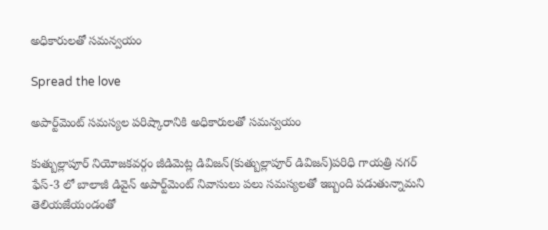అధికారులతో సమన్వయం

Spread the love

అపార్ట్‌మెంట్ సమస్యల పరిష్కారానికి అధికారులతో సమన్వయం

కుత్బుల్లాపూర్ నియోజకవర్గం జీడిమెట్ల డివిజన్(కుత్బుల్లాపూర్ డివిజన్)పరిధి గాయత్రి నగర్ ఫేస్-3 లో బాలాజీ డివైన్ అపార్ట్‌మెంట్ నివాసులు పలు సమస్యలతో ఇబ్బంది పడుతున్నామని తెలియజేయండంతో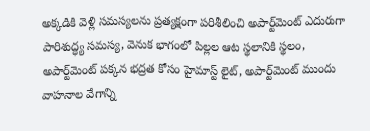అక్కడికి వెళ్లి సమస్యలను ప్రత్యక్షంగా పరిశీలించి అపార్ట్‌మెంట్ ఎదురుగా పారిశుద్ధ్య సమస్య, వెనుక భాగంలో పిల్లల ఆట స్థలానికి స్థలం, అపార్ట్‌మెంట్ పక్కన భద్రత కోసం హైమాస్ట్ లైట్, అపార్ట్‌మెంట్ ముందు వాహనాల వేగాన్ని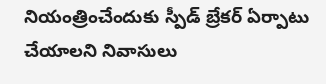నియంత్రించేందుకు స్పీడ్ బ్రేకర్ ఏర్పాటు చేయాలని నివాసులు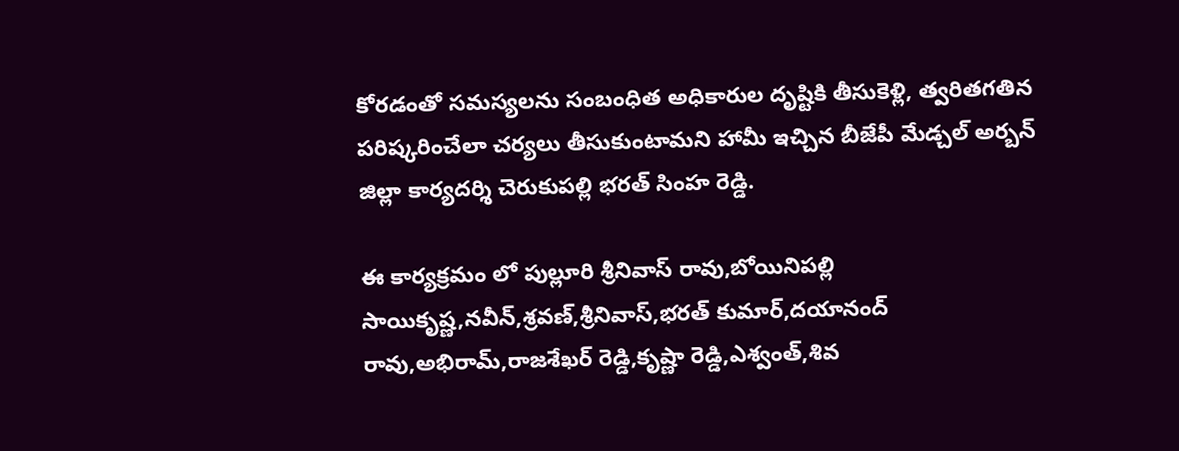కోరడంతో సమస్యలను సంబంధిత అధికారుల దృష్టికి తీసుకెళ్లి, త్వరితగతిన పరిష్కరించేలా చర్యలు తీసుకుంటామని హామీ ఇచ్చిన బీజేపీ మేడ్చల్ అర్బన్ జిల్లా కార్యదర్శి చెరుకుపల్లి భరత్ సింహ రెడ్డి.

ఈ కార్యక్రమం లో పుల్లూరి శ్రీనివాస్ రావు,బోయినిపల్లి సాయికృష్ణ,నవీన్,శ్రవణ్,శ్రీనివాస్,భరత్ కుమార్,దయానంద్ రావు,అభిరామ్,రాజశేఖర్ రెడ్డి,కృష్ణా రెడ్డి,ఎశ్వంత్,శివ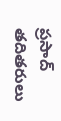ప్రసాద్ తదితరులు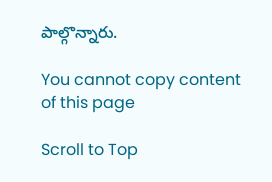పాల్గొన్నారు.

You cannot copy content of this page

Scroll to Top